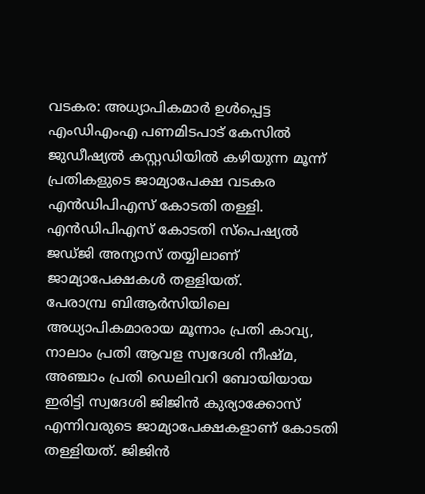വടകര: അധ്യാപികമാർ ഉൾപ്പെട്ട എംഡിഎംഎ പണമിടപാട് കേസിൽ ജുഡീഷ്യൽ കസ്റ്റഡിയിൽ കഴിയുന്ന മൂന്ന് പ്രതികളുടെ ജാമ്യാപേക്ഷ വടകര എൻഡിപിഎസ് കോടതി തള്ളി. എൻഡിപിഎസ് കോടതി സ്പെഷ്യൽ ജഡ്ജി അന്യാസ് തയ്യിലാണ് ജാമ്യാപേക്ഷകൾ തള്ളിയത്.
പേരാമ്പ്ര ബിആർസിയിലെ അധ്യാപികമാരായ മൂന്നാം പ്രതി കാവ്യ, നാലാം പ്രതി ആവള സ്വദേശി നീഷ്മ, അഞ്ചാം പ്രതി ഡെലിവറി ബോയിയായ ഇരിട്ടി സ്വദേശി ജിജിൻ കുര്യാക്കോസ് എന്നിവരുടെ ജാമ്യാപേക്ഷകളാണ് കോടതി തള്ളിയത്. ജിജിൻ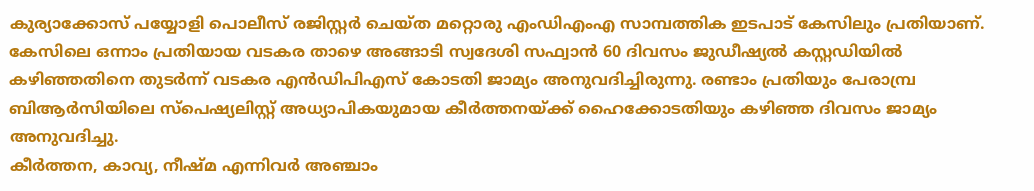കുര്യാക്കോസ് പയ്യോളി പൊലീസ് രജിസ്റ്റർ ചെയ്ത മറ്റൊരു എംഡിഎംഎ സാമ്പത്തിക ഇടപാട് കേസിലും പ്രതിയാണ്.
കേസിലെ ഒന്നാം പ്രതിയായ വടകര താഴെ അങ്ങാടി സ്വദേശി സഫ്വാൻ 60 ദിവസം ജുഡീഷ്യൽ കസ്റ്റഡിയിൽ കഴിഞ്ഞതിനെ തുടർന്ന് വടകര എൻഡിപിഎസ് കോടതി ജാമ്യം അനുവദിച്ചിരുന്നു. രണ്ടാം പ്രതിയും പേരാമ്പ്ര ബിആർസിയിലെ സ്പെഷ്യലിസ്റ്റ് അധ്യാപികയുമായ കീർത്തനയ്ക്ക് ഹൈക്കോടതിയും കഴിഞ്ഞ ദിവസം ജാമ്യം അനുവദിച്ചു.
കീർത്തന, കാവ്യ, നീഷ്മ എന്നിവർ അഞ്ചാം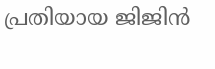പ്രതിയായ ജിജിൻ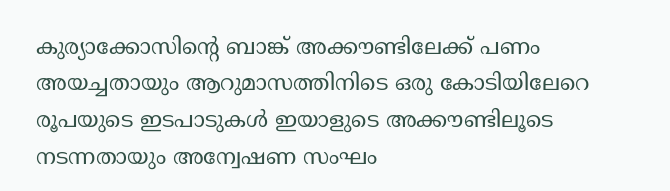കുര്യാക്കോസിന്റെ ബാങ്ക് അക്കൗണ്ടിലേക്ക് പണം അയച്ചതായും ആറുമാസത്തിനിടെ ഒരു കോടിയിലേറെ രൂപയുടെ ഇടപാടുകൾ ഇയാളുടെ അക്കൗണ്ടിലൂടെ നടന്നതായും അന്വേഷണ സംഘം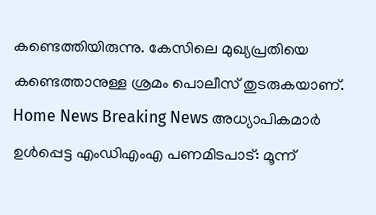കണ്ടെത്തിയിരുന്നു. കേസിലെ മുഖ്യപ്രതിയെ കണ്ടെത്താനുള്ള ശ്രമം പൊലീസ് തുടരുകയാണ്.
Home News Breaking News അധ്യാപികമാർ ഉൾപ്പെട്ട എംഡിഎംഎ പണമിടപാട്: മൂന്ന്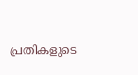പ്രതികളുടെ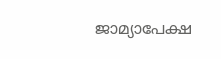ജാമ്യാപേക്ഷ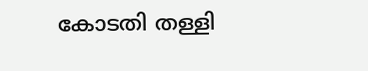കോടതി തള്ളി